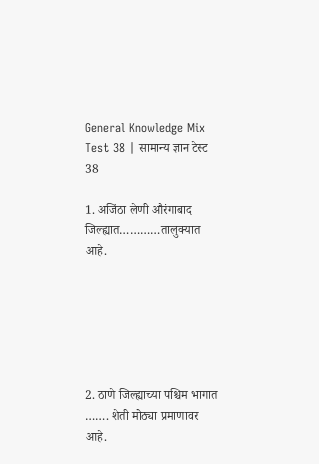General Knowledge Mix Test 38 | सामान्य ज्ञान टेस्ट 38

1. अजिंठा लेणी औरंगाबाद जिल्ह्यात…………तालुक्यात आहे.






2. ठाणे जिल्ह्याच्या पश्चिम भागात ……. शेती मोठ्या प्रमाणावर आहे.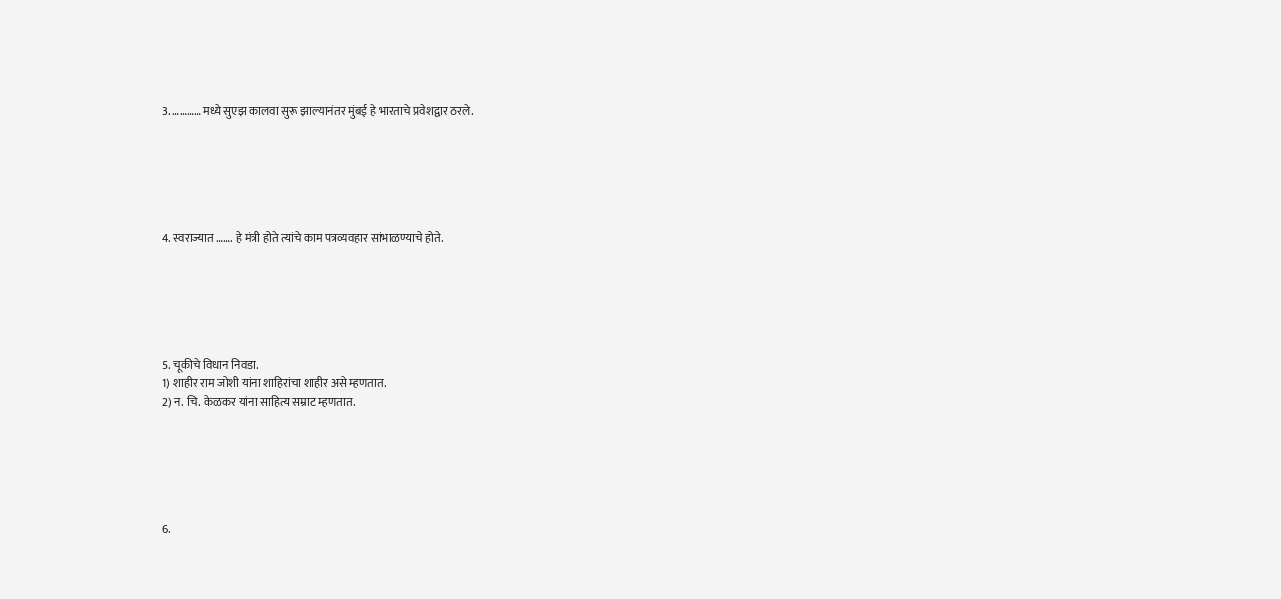3. ………… मध्ये सुएझ कालवा सुरू झाल्यानंतर मुंबई हे भारताचे प्रवेशद्वार ठरले.






4. स्वराज्यात ……. हे मंत्री होते त्यांचे काम पत्रव्यवहार सांभाळण्याचे होते.






5. चूकीचे विधान निवडा.
1) शाहीर राम जोशी यांना शाहिरांचा शाहीर असे म्हणतात.
2) न. चि. केळकर यांना साहित्य सम्राट म्हणतात.






6.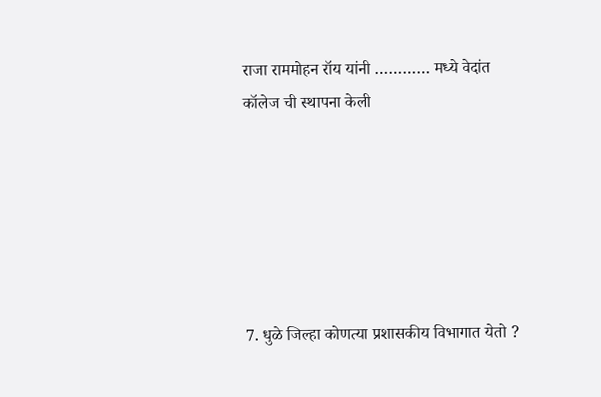राजा राममोहन रॉय यांनी ………… मध्ये वेदांत कॉलेज ची स्थापना केली






7. धुळे जिल्हा कोणत्या प्रशासकीय विभागात येतो ?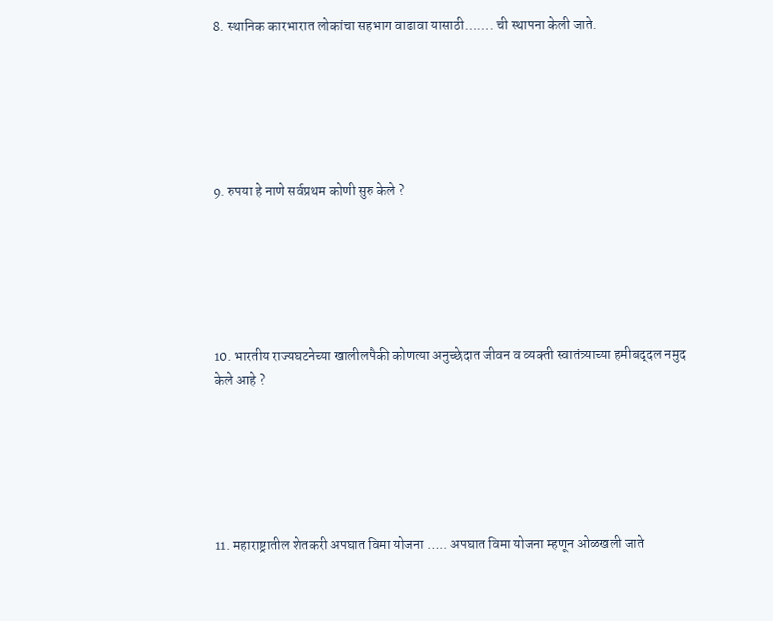8. स्थानिक कारभारात लोकांचा सहभाग वाढावा यासाठी……. ची स्थापना केली जाते.






9. रुपया हे नाणे सर्वप्रथम कोणी सुरु केले ?






10. भारतीय राज्यघटनेच्या खालीलपैकी कोणत्या अनुच्छेदात जीवन व व्यक्‍ती स्वातंत्र्याच्या हमीबद्‌दल नमुद केले आहे ?






11. महाराष्ट्रातील शेतकरी अपघात विमा योजना ….. अपघात विमा योजना म्हणून ओळखली जाते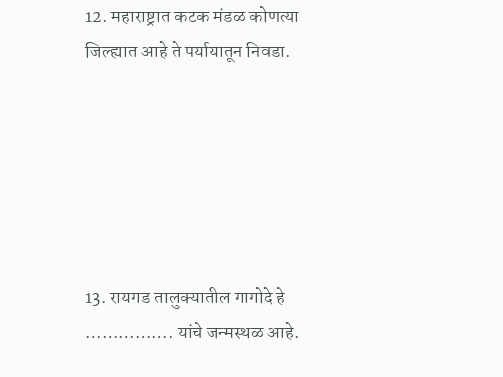12. महाराष्ट्रात कटक मंडळ कोणत्या जिल्ह्यात आहे ते पर्यायातून निवडा.






13. रायगड तालुक्यातील गागोदे हे ……………. यांचे जन्मस्थळ आहे.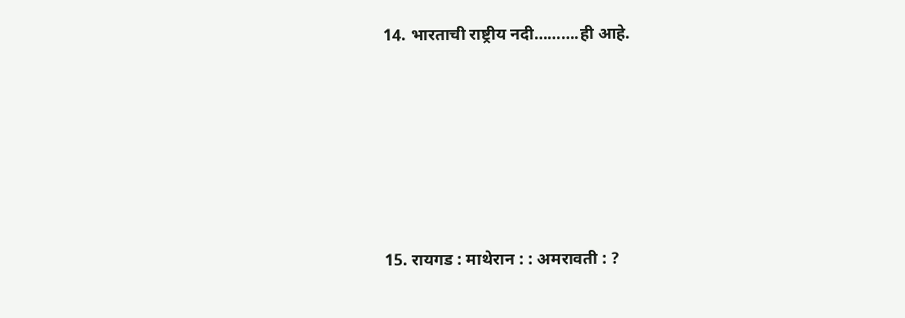14. भारताची राष्ट्रीय नदी……….ही आहे.






15. रायगड : माथेरान : : अमरावती : ?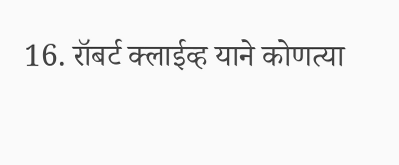16. रॉबर्ट क्लाईव्ह याने कोणत्या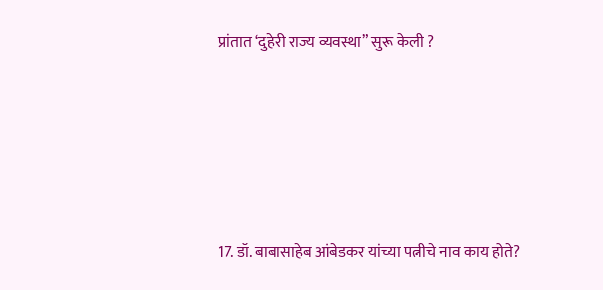प्रांतात ‘दुहेरी राज्य व्यवस्था” सुरू केली ?






17. डॉ. बाबासाहेब आंबेडकर यांच्या पत्नीचे नाव काय होते?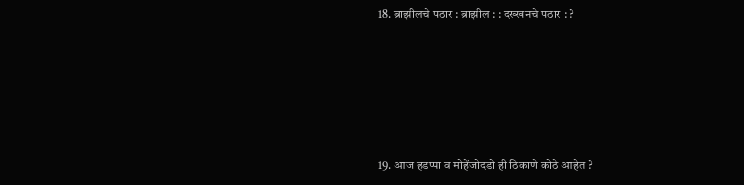18. ब्राझीलचे पठार : ब्राझील : : दख्खनचे पठार : ?






19. आज हडप्पा व मोहेंजोदडो ही ठिकाणे कोठे आहेत ?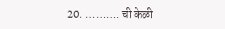20. ………. ची केळी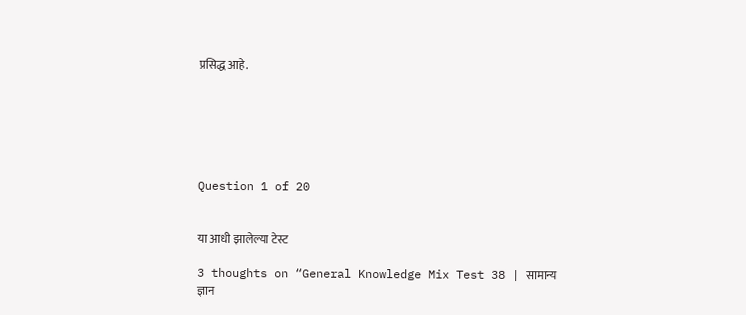प्रसिद्ध आहे.






Question 1 of 20


या आधी झालेल्या टेस्ट

3 thoughts on “General Knowledge Mix Test 38 | सामान्य ज्ञान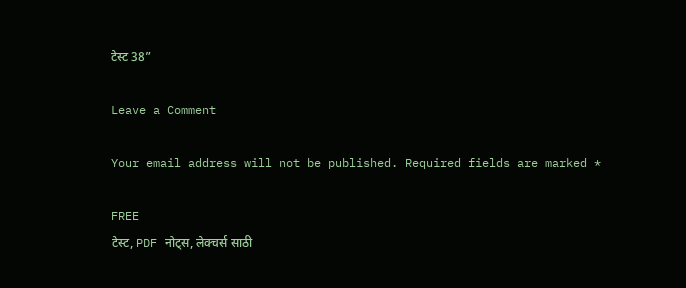टेस्ट 38”

Leave a Comment

Your email address will not be published. Required fields are marked *

FREE
टेस्ट, PDF नोट्स, लेक्चर्स साठी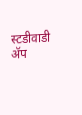स्टडीवाडी ॲप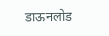डाऊनलोड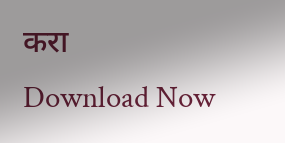करा
Download Now